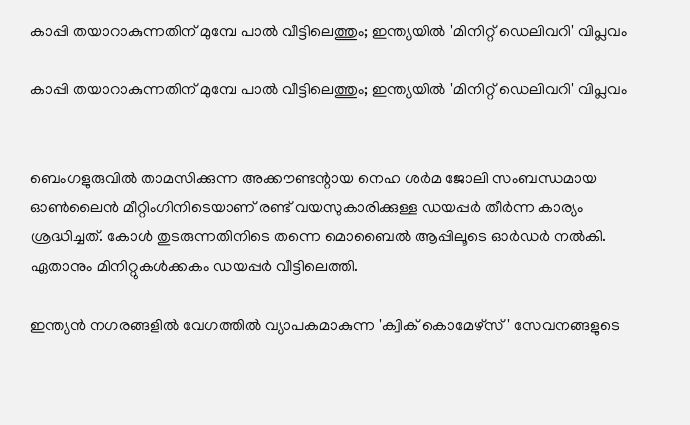കാപ്പി തയാറാകുന്നതിന് മുമ്പേ പാൽ വീട്ടിലെത്തും; ഇന്ത്യയിൽ 'മിനിറ്റ് ഡെലിവറി' വിപ്ലവം

കാപ്പി തയാറാകുന്നതിന് മുമ്പേ പാൽ വീട്ടിലെത്തും; ഇന്ത്യയിൽ 'മിനിറ്റ് ഡെലിവറി' വിപ്ലവം


ബെംഗളുരുവിൽ താമസിക്കുന്ന അക്കൗണ്ടന്റായ നെഹ ശർമ ജോലി സംബന്ധമായ ഓൺലൈൻ മീറ്റിംഗിനിടെയാണ് രണ്ട് വയസുകാരിക്കുള്ള ഡയപ്പർ തീർന്ന കാര്യം ശ്രദ്ധിച്ചത്. കോൾ തുടരുന്നതിനിടെ തന്നെ മൊബൈൽ ആപ്പിലൂടെ ഓർഡർ നൽകി. ഏതാനും മിനിറ്റുകൾക്കകം ഡയപ്പർ വീട്ടിലെത്തി.

ഇന്ത്യൻ നഗരങ്ങളിൽ വേഗത്തിൽ വ്യാപകമാകുന്ന 'ക്വിക് കൊമേഴ്‌സ്' സേവനങ്ങളുടെ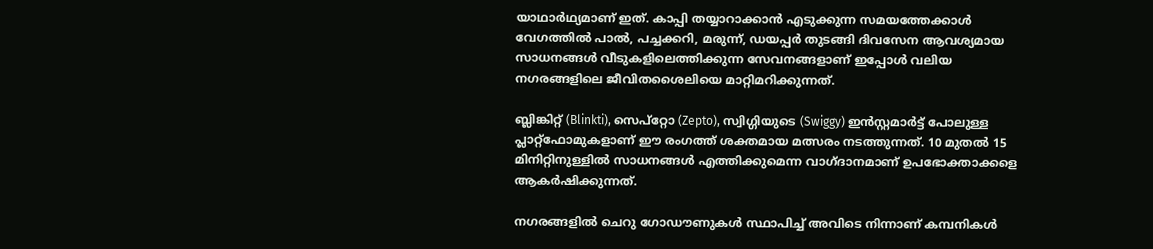യാഥാർഥ്യമാണ് ഇത്. കാപ്പി തയ്യാറാക്കാൻ എടുക്കുന്ന സമയത്തേക്കാൾ വേഗത്തിൽ പാൽ, പച്ചക്കറി, മരുന്ന്, ഡയപ്പർ തുടങ്ങി ദിവസേന ആവശ്യമായ സാധനങ്ങൾ വീടുകളിലെത്തിക്കുന്ന സേവനങ്ങളാണ് ഇപ്പോൾ വലിയ നഗരങ്ങളിലെ ജീവിതശൈലിയെ മാറ്റിമറിക്കുന്നത്.

ബ്ലിങ്കിറ്റ് (Blinkti), സെപ്‌റ്റോ (Zepto), സ്വിഗ്ഗിയുടെ (Swiggy) ഇൻസ്റ്റമാർട്ട് പോലുള്ള പ്ലാറ്റ്‌ഫോമുകളാണ് ഈ രംഗത്ത് ശക്തമായ മത്സരം നടത്തുന്നത്. 10 മുതൽ 15 മിനിറ്റിനുള്ളിൽ സാധനങ്ങൾ എത്തിക്കുമെന്ന വാഗ്ദാനമാണ് ഉപഭോക്താക്കളെ ആകർഷിക്കുന്നത്.

നഗരങ്ങളിൽ ചെറു ഗോഡൗണുകൾ സ്ഥാപിച്ച് അവിടെ നിന്നാണ് കമ്പനികൾ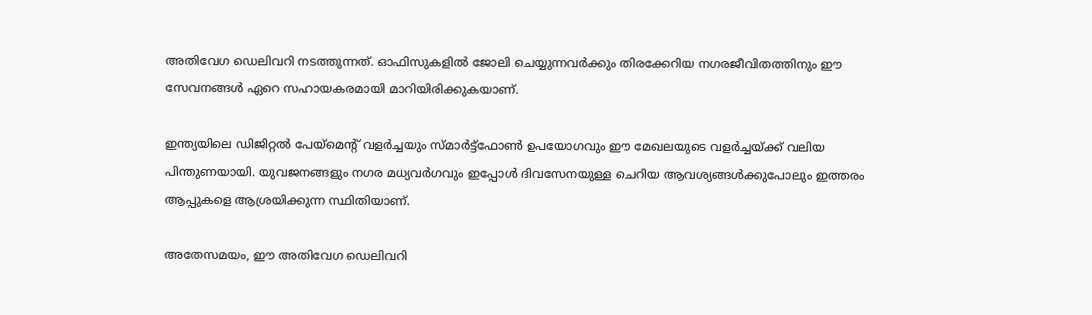അതിവേഗ ഡെലിവറി നടത്തുന്നത്. ഓഫിസുകളിൽ ജോലി ചെയ്യുന്നവർക്കും തിരക്കേറിയ നഗരജീവിതത്തിനും ഈ സേവനങ്ങൾ ഏറെ സഹായകരമായി മാറിയിരിക്കുകയാണ്.

ഇന്ത്യയിലെ ഡിജിറ്റൽ പേയ്‌മെന്റ് വളർച്ചയും സ്മാർട്ട്‌ഫോൺ ഉപയോഗവും ഈ മേഖലയുടെ വളർച്ചയ്ക്ക് വലിയ പിന്തുണയായി. യുവജനങ്ങളും നഗര മധ്യവർഗവും ഇപ്പോൾ ദിവസേനയുള്ള ചെറിയ ആവശ്യങ്ങൾക്കുപോലും ഇത്തരം ആപ്പുകളെ ആശ്രയിക്കുന്ന സ്ഥിതിയാണ്.

അതേസമയം, ഈ അതിവേഗ ഡെലിവറി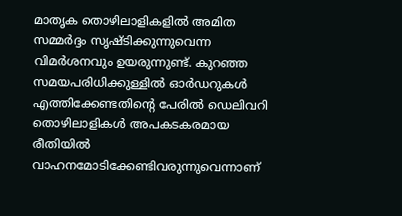മാതൃക തൊഴിലാളികളിൽ അമിത സമ്മർദ്ദം സൃഷ്ടിക്കുന്നുവെന്ന വിമർശനവും ഉയരുന്നുണ്ട്. കുറഞ്ഞ സമയപരിധിക്കുള്ളിൽ ഓർഡറുകൾ എത്തിക്കേണ്ടതിന്റെ പേരിൽ ഡെലിവറി തൊഴിലാളികൾ അപകടകരമായ രീതിയിൽ വാഹനമോടിക്കേണ്ടിവരുന്നുവെന്നാണ്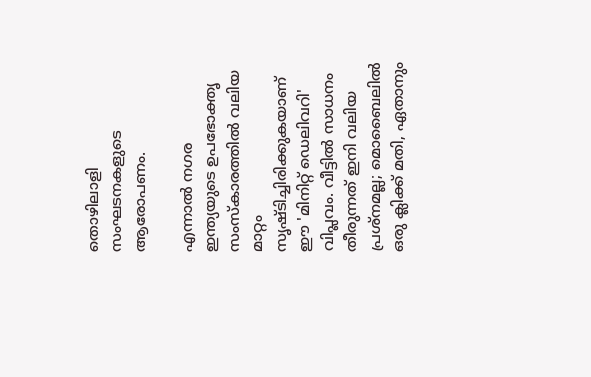തൊഴിലാളി സംഘടനകളുടെ ആരോപണം.

എന്നാൽ നഗര ഇന്ത്യയുടെ ഉപഭോക്തൃ സംസ്‌കാരത്തിൽ വലിയ മാറ്റം സൃഷ്ടിച്ചിരിക്കുകയാണ് ഈ 'മിനിറ്റ് ഡെലിവറി' വിപ്ലവം. വീട്ടിൽ സാധനം തീരുന്നത് ഇനി വലിയ പ്രശ്‌നമല്ല; മൊബൈലിൽ ഒരു ക്ലിക്ക് മതി, ഏതാനും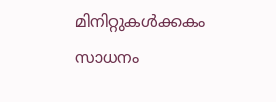മിനിറ്റുകൾക്കകം സാധനം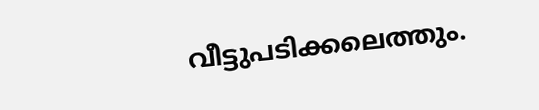വീട്ടുപടിക്കലെത്തും.